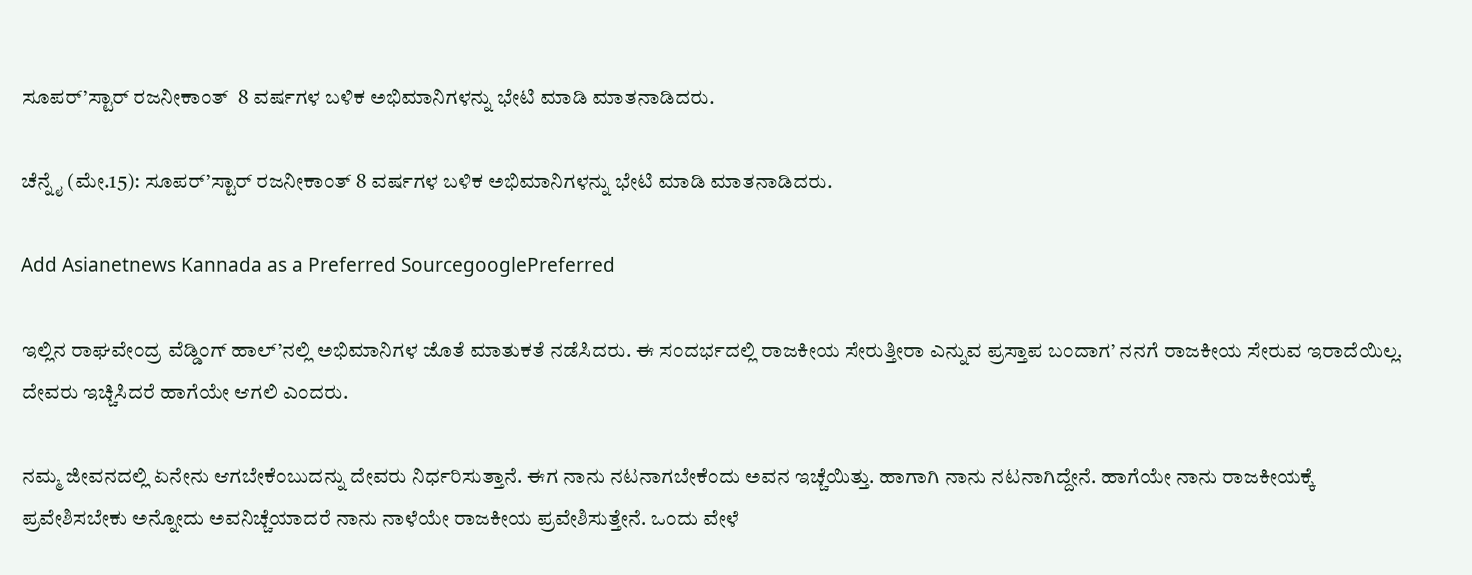ಸೂಪರ್’ಸ್ಟಾರ್ ರಜನೀಕಾಂತ್  8 ವರ್ಷಗಳ ಬಳಿಕ ಅಭಿಮಾನಿಗಳನ್ನು ಭೇಟಿ ಮಾಡಿ ಮಾತನಾಡಿದರು.

ಚೆನ್ನೈ (ಮೇ.15): ಸೂಪರ್’ಸ್ಟಾರ್ ರಜನೀಕಾಂತ್ 8 ವರ್ಷಗಳ ಬಳಿಕ ಅಭಿಮಾನಿಗಳನ್ನು ಭೇಟಿ ಮಾಡಿ ಮಾತನಾಡಿದರು.

Add Asianetnews Kannada as a Preferred SourcegooglePreferred

ಇಲ್ಲಿನ ರಾಘವೇಂದ್ರ ವೆಡ್ಡಿಂಗ್ ಹಾಲ್’ನಲ್ಲಿ ಅಭಿಮಾನಿಗಳ ಜೊತೆ ಮಾತುಕತೆ ನಡೆಸಿದರು. ಈ ಸಂದರ್ಭದಲ್ಲಿ ರಾಜಕೀಯ ಸೇರುತ್ತೀರಾ ಎನ್ನುವ ಪ್ರಸ್ತಾಪ ಬಂದಾಗ’ ನನಗೆ ರಾಜಕೀಯ ಸೇರುವ ಇರಾದೆಯಿಲ್ಲ. ದೇವರು ಇಚ್ಚಿಸಿದರೆ ಹಾಗೆಯೇ ಆಗಲಿ ಎಂದರು.

ನಮ್ಮ ಜೀವನದಲ್ಲಿ ಏನೇನು ಆಗಬೇಕೆಂಬುದನ್ನು ದೇವರು ನಿರ್ಧರಿಸುತ್ತಾನೆ. ಈಗ ನಾನು ನಟನಾಗಬೇಕೆಂದು ಅವನ ಇಚ್ಚೆಯಿತ್ತು. ಹಾಗಾಗಿ ನಾನು ನಟನಾಗಿದ್ದೇನೆ. ಹಾಗೆಯೇ ನಾನು ರಾಜಕೀಯಕ್ಕೆ ಪ್ರವೇಶಿಸಬೇಕು ಅನ್ನೋದು ಅವನಿಚ್ಚೆಯಾದರೆ ನಾನು ನಾಳೆಯೇ ರಾಜಕೀಯ ಪ್ರವೇಶಿಸುತ್ತೇನೆ. ಒಂದು ವೇಳೆ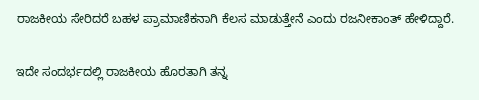ರಾಜಕೀಯ ಸೇರಿದರೆ ಬಹಳ ಪ್ರಾಮಾಣಿಕನಾಗಿ ಕೆಲಸ ಮಾಡುತ್ತೇನೆ ಎಂದು ರಜನೀಕಾಂತ್ ಹೇಳಿದ್ದಾರೆ.

ಇದೇ ಸಂದರ್ಭದಲ್ಲಿ ರಾಜಕೀಯ ಹೊರತಾಗಿ ತನ್ನ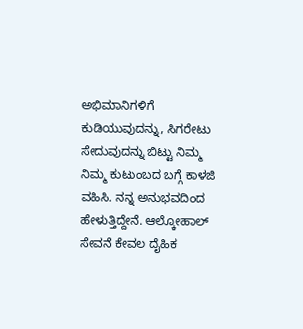ಅಭಿಮಾನಿಗಳಿಗೆ ಕುಡಿಯುವುದನ್ನು, ಸಿಗರೇಟು ಸೇದುವುದನ್ನು ಬಿಟ್ಟು ನಿಮ್ಮ ನಿಮ್ಮ ಕುಟುಂಬದ ಬಗ್ಗೆ ಕಾಳಜಿ ವಹಿಸಿ. ನನ್ನ ಅನುಭವದಿಂದ ಹೇಳುತ್ತಿದ್ದೇನೆ. ಆಲ್ಕೋಹಾಲ್ ಸೇವನೆ ಕೇವಲ ದೈಹಿಕ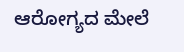ಆರೋಗ್ಯದ ಮೇಲೆ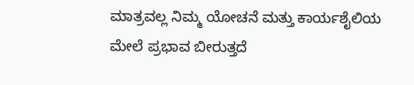ಮಾತ್ರವಲ್ಲ ನಿಮ್ಮ ಯೋಚನೆ ಮತ್ತು ಕಾರ್ಯಶೈಲಿಯ ಮೇಲೆ ಪ್ರಭಾವ ಬೀರುತ್ತದೆ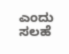ಎಂದು ಸಲಹೆ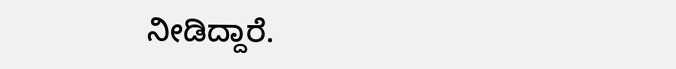ನೀಡಿದ್ದಾರೆ.